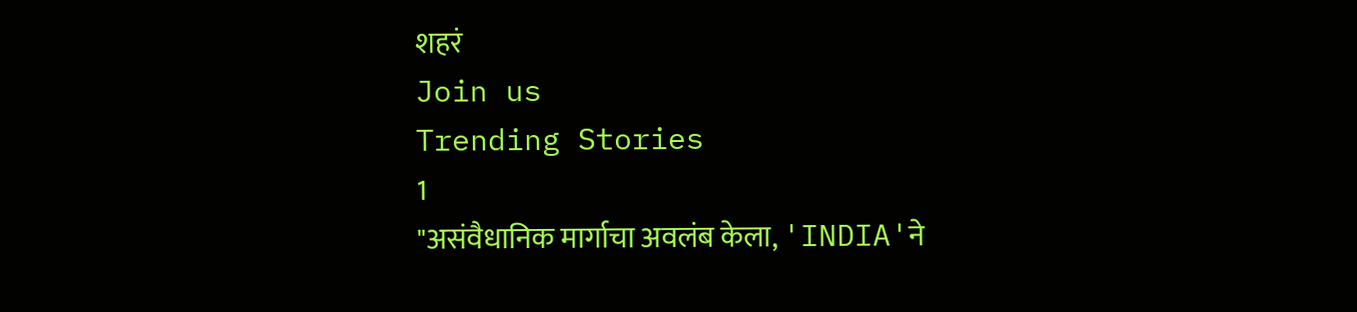शहरं
Join us
Trending Stories
1
"असंवैधानिक मार्गाचा अवलंब केला, 'INDIA'ने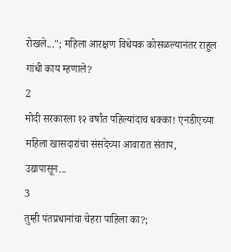रोखले..."; महिला आरक्षण विधेयक कोसळल्यानंतर राहुल गांधी काय म्हणाले?
2
मोदी सरकारला १२ वर्षांत पहिल्यांदाच धक्का! एनडीएच्या महिला खासदारांचा संसदेच्या आवारात संताप, उद्यापासून...
3
तुम्ही पंतप्रधानांचा चेहरा पाहिला का?;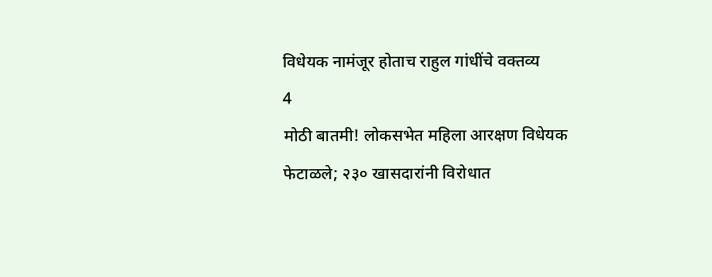विधेयक नामंजूर होताच राहुल गांधींचे वक्तव्य
4
मोठी बातमी! लोकसभेत महिला आरक्षण विधेयक फेटाळले; २३० खासदारांनी विरोधात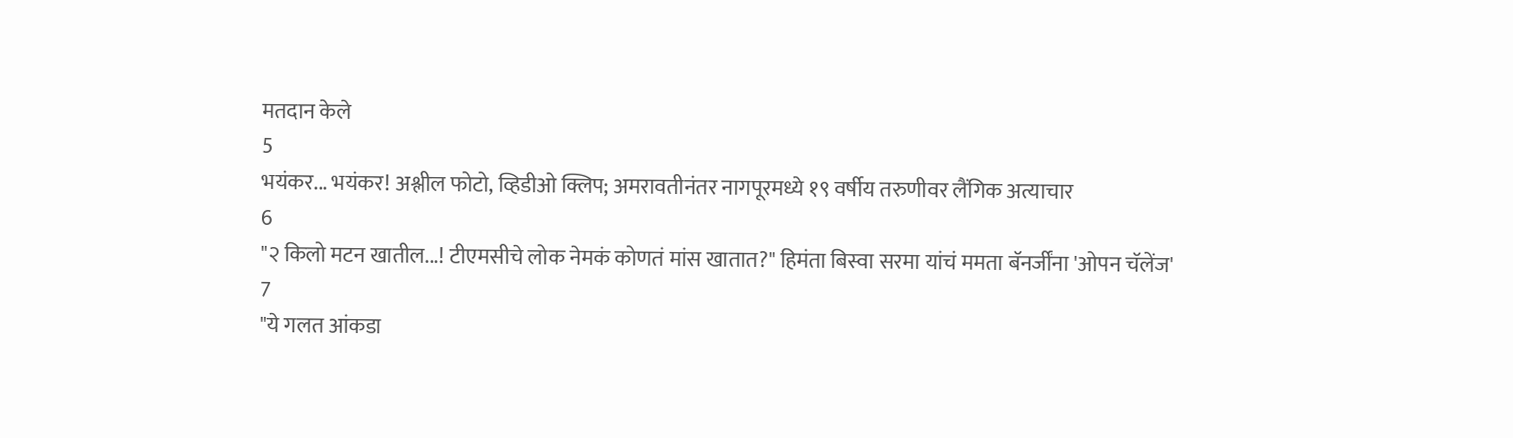मतदान केले
5
भयंकर... भयंकर! अश्लील फोटो, व्हिडीओ क्लिप; अमरावतीनंतर नागपूरमध्ये १९ वर्षीय तरुणीवर लैंगिक अत्याचार
6
"२ किलो मटन खातील...! टीएमसीचे लोक नेमकं कोणतं मांस खातात?" हिमंता बिस्वा सरमा यांचं ममता बॅनर्जींना 'ओपन चॅलेंज'
7
"ये गलत आंकडा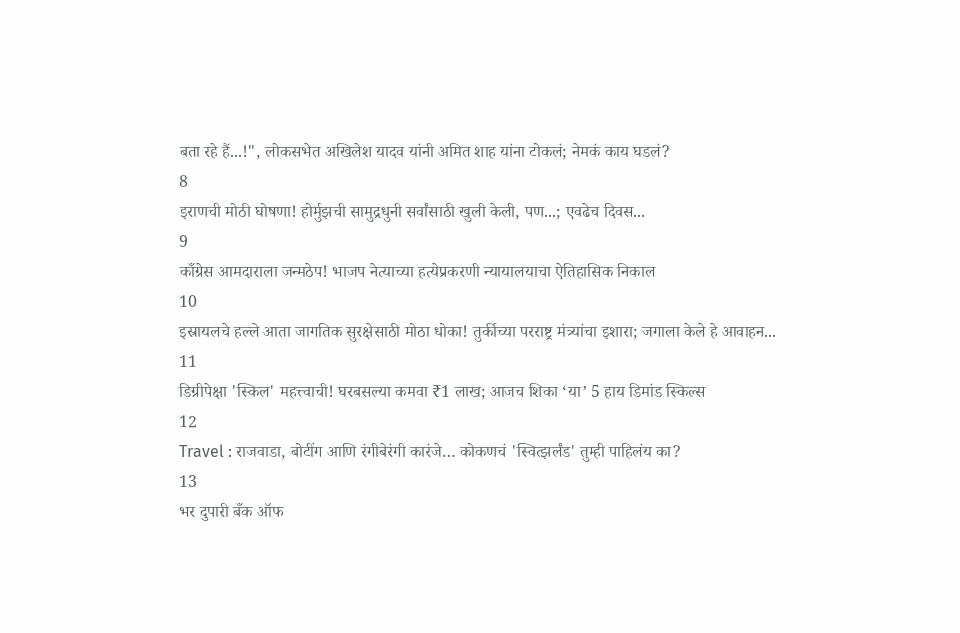बता रहे हैं...!", लोकसभेत अखिलेश यादव यांनी अमित शाह यांना टोकलं; नेमकं काय घडलं?
8
इराणची मोठी घोषणा! होर्मुझची सामुद्रधुनी सर्वांसाठी खुली केली, पण...; एवढेच दिवस...
9
काँग्रेस आमदाराला जन्मठेप! भाजप नेत्याच्या हत्येप्रकरणी न्यायालयाचा ऐतिहासिक निकाल
10
इस्रायलचे हल्ले आता जागतिक सुरक्षेसाठी मोठा धोका! तुर्कीच्या परराष्ट्र मंत्र्यांचा इशारा; जगाला केले हे आवाहन...
11
डिग्रीपेक्षा 'स्किल' महत्त्वाची! घरबसल्या कमवा ₹1 लाख; आजच शिका ‘या’ 5 हाय डिमांड स्किल्स
12
Travel : राजवाडा, बोटींग आणि रंगीबेरंगी कारंजे… कोकणचं 'स्वित्झर्लंड' तुम्ही पाहिलंय का?
13
भर दुपारी बँक ऑफ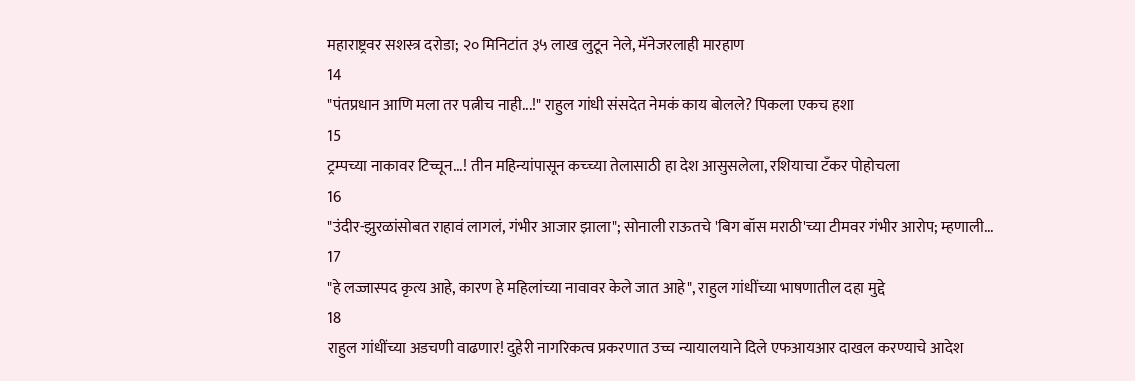महाराष्ट्रवर सशस्त्र दरोडा; २० मिनिटांत ३५ लाख लुटून नेले, मॅनेजरलाही मारहाण
14
"पंतप्रधान आणि मला तर पत्नीच नाही...!" राहुल गांधी संसदेत नेमकं काय बोलले? पिकला एकच हशा
15
ट्रम्पच्या नाकावर टिच्चून...! तीन महिन्यांपासून कच्च्या तेलासाठी हा देश आसुसलेला, रशियाचा टँकर पोहोचला
16
"उंदीर-झुरळांसोबत राहावं लागलं, गंभीर आजार झाला"; सोनाली राऊतचे 'बिग बॉस मराठी'च्या टीमवर गंभीर आरोप; म्हणाली...
17
"हे लज्जास्पद कृत्य आहे, कारण हे महिलांच्या नावावर केले जात आहे", राहुल गांधींच्या भाषणातील दहा मुद्दे
18
राहुल गांधींच्या अडचणी वाढणार! दुहेरी नागरिकत्व प्रकरणात उच्च न्यायालयाने दिले एफआयआर दाखल करण्याचे आदेश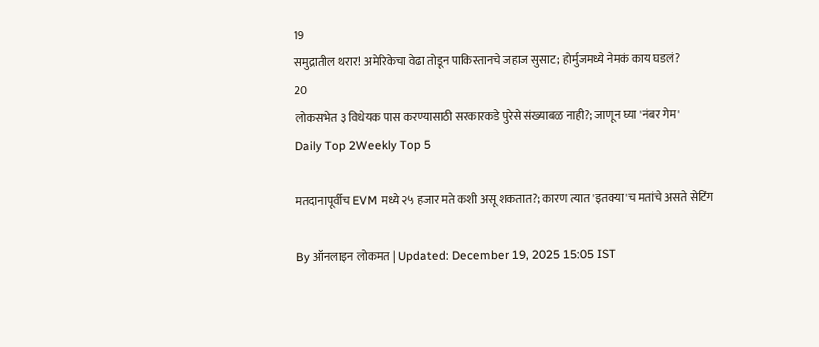19
समुद्रातील थरार! अमेरिकेचा वेढा तोडून पाकिस्तानचे जहाज सुसाट; होर्मुजमध्ये नेमकं काय घडलं?
20
लोकसभेत ३ विधेयक पास करण्यासाठी सरकारकडे पुरेसे संख्याबळ नाही?; जाणून घ्या 'नंबर गेम'
Daily Top 2Weekly Top 5

मतदानापूर्वीच EVM मध्ये २५ हजार मते कशी असू शकतात?; कारण त्यात 'इतक्या'च मतांचे असते सेटिंग

By ऑनलाइन लोकमत | Updated: December 19, 2025 15:05 IST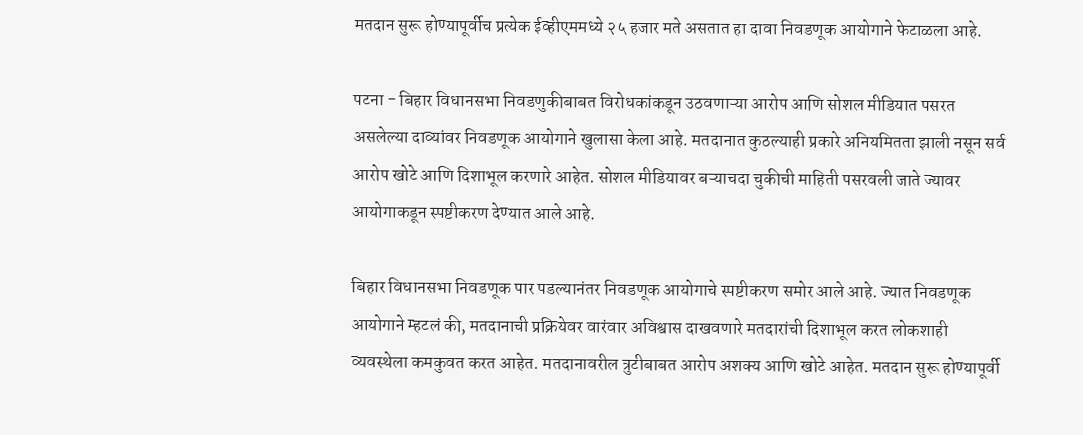मतदान सुरू होण्यापूर्वीच प्रत्येक ईव्हीएममध्ये २५ हजार मते असतात हा दावा निवडणूक आयोगाने फेटाळला आहे.

पटना - बिहार विधानसभा निवडणुकीबाबत विरोधकांकडून उठवणाऱ्या आरोप आणि सोशल मीडियात पसरत असलेल्या दाव्यांवर निवडणूक आयोगाने खुलासा केला आहे. मतदानात कुठल्याही प्रकारे अनियमितता झाली नसून सर्व आरोप खोटे आणि दिशाभूल करणारे आहेत. सोशल मीडियावर बऱ्याचदा चुकीची माहिती पसरवली जाते ज्यावर आयोगाकडून स्पष्टीकरण देण्यात आले आहे.

बिहार विधानसभा निवडणूक पार पडल्यानंतर निवडणूक आयोगाचे स्पष्टीकरण समोर आले आहे. ज्यात निवडणूक आयोगाने म्हटलं की, मतदानाची प्रक्रियेवर वारंवार अविश्वास दाखवणारे मतदारांची दिशाभूल करत लोकशाही व्यवस्थेला कमकुवत करत आहेत. मतदानावरील त्रुटीबाबत आरोप अशक्य आणि खोटे आहेत. मतदान सुरू होण्यापूर्वी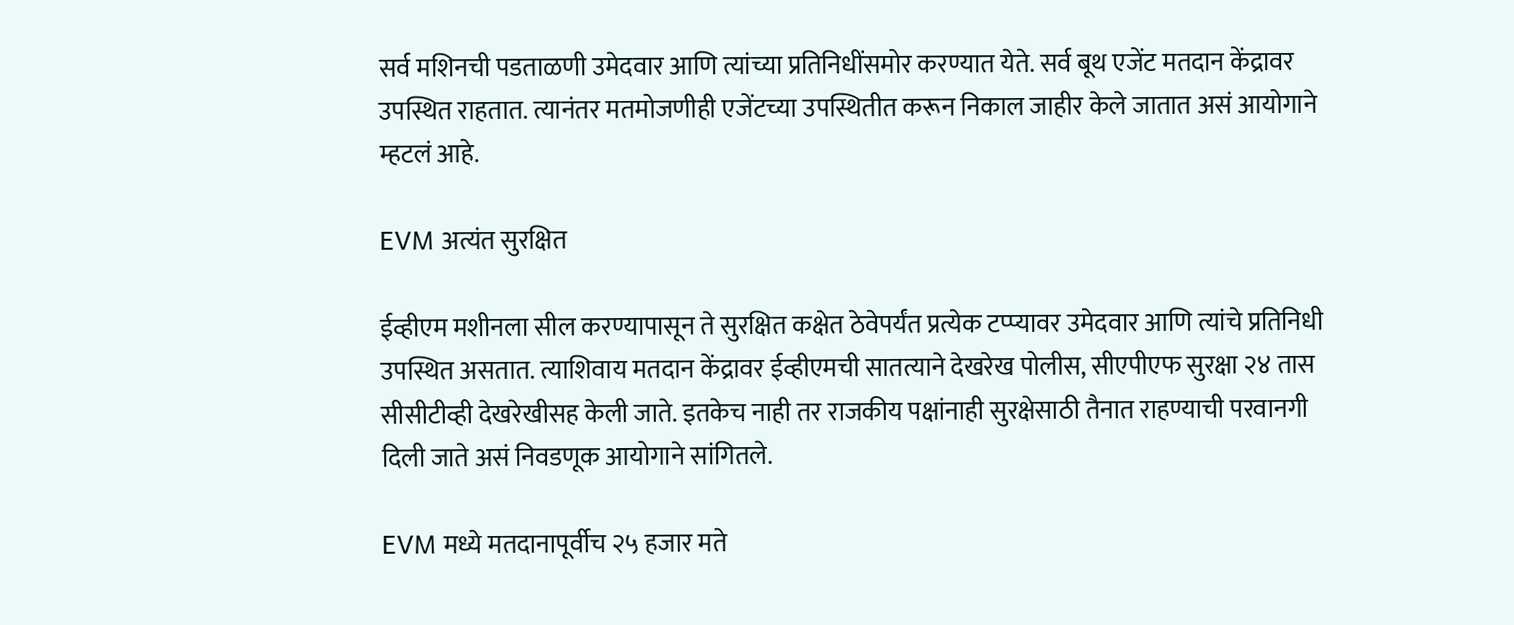सर्व मशिनची पडताळणी उमेदवार आणि त्यांच्या प्रतिनिधींसमोर करण्यात येते. सर्व बूथ एजेंट मतदान केंद्रावर उपस्थित राहतात. त्यानंतर मतमोजणीही एजेंटच्या उपस्थितीत करून निकाल जाहीर केले जातात असं आयोगाने म्हटलं आहे.

EVM अत्यंत सुरक्षित

ईव्हीएम मशीनला सील करण्यापासून ते सुरक्षित कक्षेत ठेवेपर्यंत प्रत्येक टप्प्यावर उमेदवार आणि त्यांचे प्रतिनिधी उपस्थित असतात. त्याशिवाय मतदान केंद्रावर ईव्हीएमची सातत्याने देखरेख पोलीस, सीएपीएफ सुरक्षा २४ तास सीसीटीव्ही देखरेखीसह केली जाते. इतकेच नाही तर राजकीय पक्षांनाही सुरक्षेसाठी तैनात राहण्याची परवानगी दिली जाते असं निवडणूक आयोगाने सांगितले.

EVM मध्ये मतदानापूर्वीच २५ हजार मते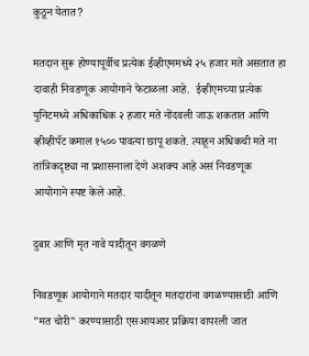कुठून येतात?

मतदान सुरू होण्यापूर्वीच प्रत्येक ईव्हीएममध्ये २५ हजार मते असतात हा दावाही निवडणूक आयोगाने फेटाळला आहे.  ईव्हीएमच्या प्रत्येक युनिटमध्ये अधिकाधिक २ हजार मते नोंदवली जाऊ शकतात आणि व्हीव्हीपॅट कमाल १५०० पावत्या छापू शकते. त्याहून अधिकची मते ना तांत्रिकदृष्ट्या ना प्रशासनाला देणे अशक्य आहे असं निवडणूक आयोगाने स्पष्ट केले आहे.

दुबार आणि मृत नावे यादीतून वगळणे

निवडणूक आयोगाने मतदार यादीतून मतदारांना वगळण्यासाठी आणि "मत चोरी" करण्यासाठी एसआयआर प्रक्रिया वापरली जात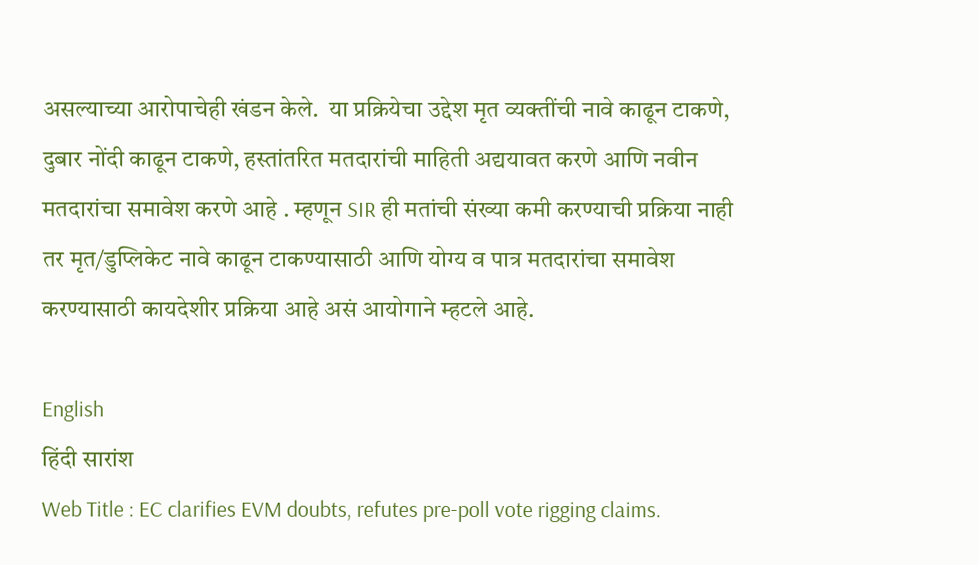असल्याच्या आरोपाचेही खंडन केले.  या प्रक्रियेचा उद्देश मृत व्यक्तींची नावे काढून टाकणे, दुबार नोंदी काढून टाकणे, हस्तांतरित मतदारांची माहिती अद्ययावत करणे आणि नवीन मतदारांचा समावेश करणे आहे . म्हणून SIR ही मतांची संख्या कमी करण्याची प्रक्रिया नाही तर मृत/डुप्लिकेट नावे काढून टाकण्यासाठी आणि योग्य व पात्र मतदारांचा समावेश करण्यासाठी कायदेशीर प्रक्रिया आहे असं आयोगाने म्हटले आहे.

English
हिंदी सारांश
Web Title : EC clarifies EVM doubts, refutes pre-poll vote rigging claims.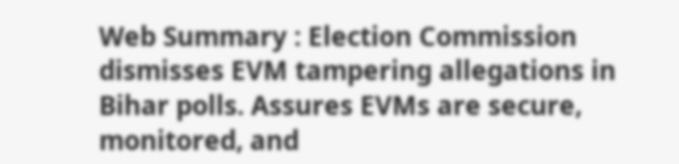Web Summary : Election Commission dismisses EVM tampering allegations in Bihar polls. Assures EVMs are secure, monitored, and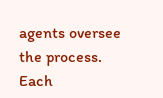agents oversee the process. Each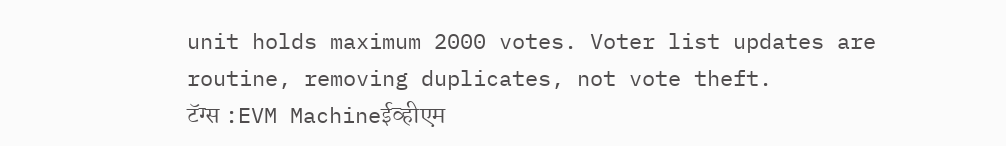unit holds maximum 2000 votes. Voter list updates are routine, removing duplicates, not vote theft.
टॅग्स :EVM Machineईव्हीएम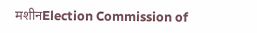मशीनElection Commission of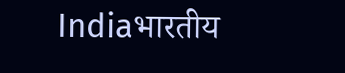Indiaभारतीय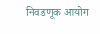निवडणूक आयोग